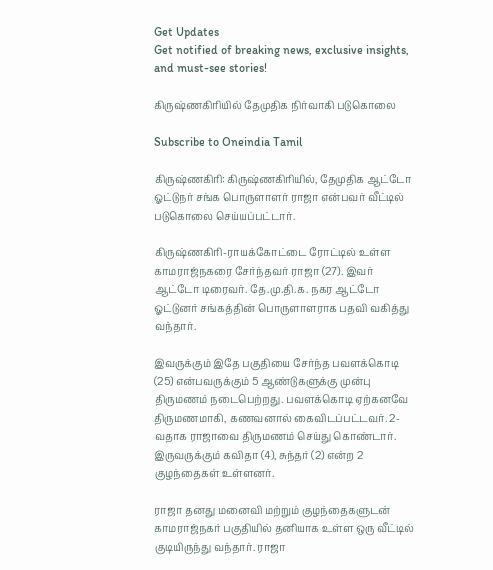Get Updates
Get notified of breaking news, exclusive insights, and must-see stories!

கிருஷ்ணகிரியில் தேமுதிக நிர்வாகி படுகொலை

Subscribe to Oneindia Tamil

கிருஷ்ணகிரி: கிருஷ்ணகிரியில், தேமுதிக ஆட்டோ ஓட்டுநர் சங்க பொருளாளர் ராஜா என்பவர் வீட்டில் படுகொலை செய்யப்பட்டார்.

கிருஷ்ணகிரி-ராயக்கோட்டை ரோட்டில் உள்ள காமராஜ்நகரை சேர்ந்தவர் ராஜா (27). இவர் ஆட்டோ டிரைவர். தே.மு.தி.க. நகர ஆட்டோ ஓட்டுனர் சங்கத்தின் பொருளாளராக பதவி வகித்து வந்தார்.

இவருக்கும் இதே பகுதியை சேர்ந்த பவளக்கொடி (25) என்பவருக்கும் 5 ஆண்டுகளுக்கு முன்பு திருமணம் நடைபெற்றது. பவளக்கொடி ஏற்கனவே திருமணமாகி, கணவனால் கைவிடப்பட்டவர். 2-வதாக ராஜாவை திருமணம் செய்து கொண்டார். இருவருக்கும் கவிதா (4), சுந்தர் (2) என்ற 2 குழந்தைகள் உள்ளனர்.

ராஜா தனது மனைவி மற்றும் குழந்தைகளுடன் காமராஜ்நகர் பகுதியில் தனியாக உள்ள ஒரு வீட்டில் குடியிருந்து வந்தார். ராஜா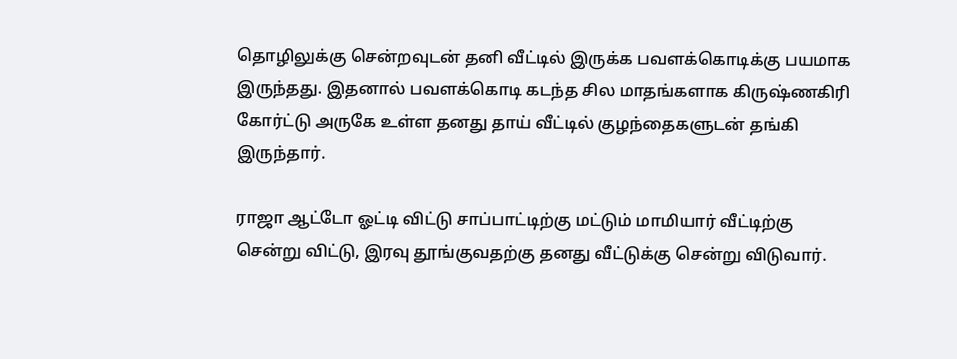தொழிலுக்கு சென்றவுடன் தனி வீட்டில் இருக்க பவளக்கொடிக்கு பயமாக இருந்தது. இதனால் பவளக்கொடி கடந்த சில மாதங்களாக கிருஷ்ணகிரி கோர்ட்டு அருகே உள்ள தனது தாய் வீட்டில் குழந்தைகளுடன் தங்கி இருந்தார்.

ராஜா ஆட்டோ ஓட்டி விட்டு சாப்பாட்டிற்கு மட்டும் மாமியார் வீட்டிற்கு சென்று விட்டு, இரவு தூங்குவதற்கு தனது வீட்டுக்கு சென்று விடுவார்.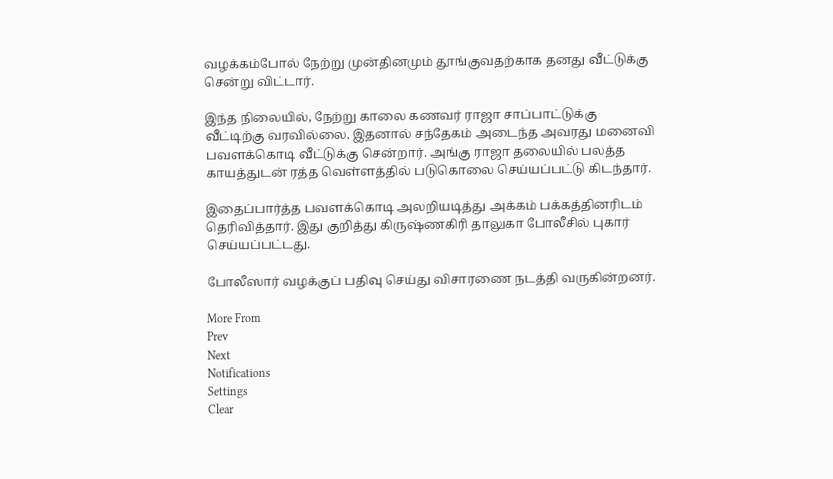வழக்கம்போல் நேற்று முன்தினமும் தூங்குவதற்காக தனது வீட்டுக்கு சென்று விட்டார்.

இந்த நிலையில், நேற்று காலை கணவர் ராஜா சாப்பாட்டுக்கு வீட்டிற்கு வரவில்லை. இதனால் சந்தேகம் அடைந்த அவரது மனைவி பவளக்கொடி வீட்டுக்கு சென்றார். அங்கு ராஜா தலையில் பலத்த காயத்துடன் ரத்த வெள்ளத்தில் படுகொலை செய்யப்பட்டு கிடந்தார்.

இதைப்பார்த்த பவளக்கொடி அலறியடித்து அக்கம் பக்கத்தினரிடம் தெரிவித்தார். இது குறித்து கிருஷ்ணகிரி தாலுகா போலீசில் புகார் செய்யப்பட்டது.

போலீஸார் வழக்குப் பதிவு செய்து விசாரணை நடத்தி வருகின்றனர்.

More From
Prev
Next
Notifications
Settings
Clear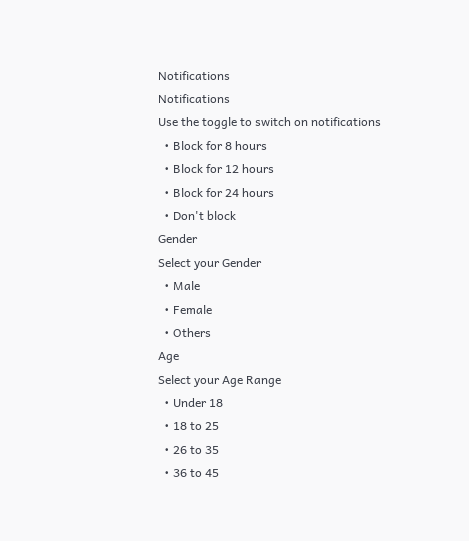Notifications
Notifications
Use the toggle to switch on notifications
  • Block for 8 hours
  • Block for 12 hours
  • Block for 24 hours
  • Don't block
Gender
Select your Gender
  • Male
  • Female
  • Others
Age
Select your Age Range
  • Under 18
  • 18 to 25
  • 26 to 35
  • 36 to 45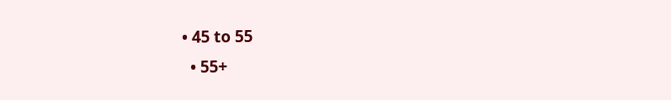• 45 to 55
  • 55+